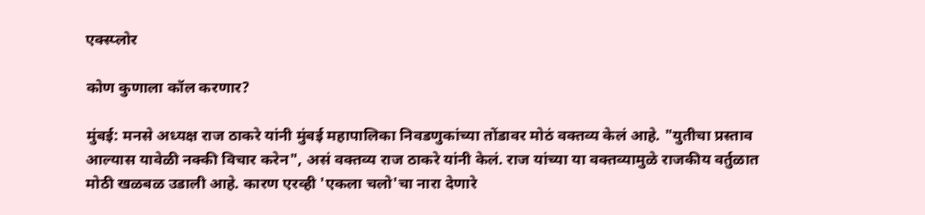एक्स्प्लोर

कोण कुणाला कॉल करणार?

मुंबई: मनसे अध्यक्ष राज ठाकरे यांनी मुंबई महापालिका निवडणुकांच्या तोंडावर मोठं वक्तव्य केलं आहे. "युतीचा प्रस्ताव आल्यास यावेळी नक्की विचार करेन", असं वक्तव्य राज ठाकरे यांनी केलं. राज यांच्या या वक्तव्यामुळे राजकीय वर्तुळात मोठी खळबळ उडाली आहे. कारण एरव्ही 'एकला चलो'चा नारा देणारे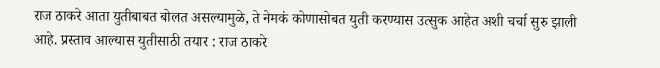राज ठाकरे आता युतीबाबत बोलत असल्यामुळे, ते नेमकं कोणासोबत युती करण्यास उत्सुक आहेत अशी चर्चा सुरु झाली आहे. प्रस्ताव आल्यास युतीसाठी तयार : राज ठाकरे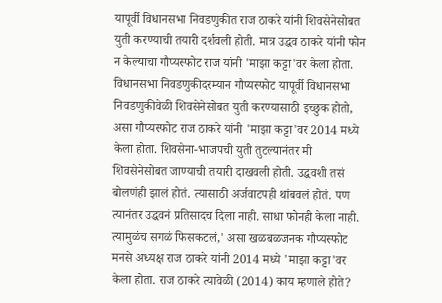यापूर्वी विधानसभा निवडणुकीत राज ठाकरे यांनी शिवसेनेसोबत युती करण्याची तयारी दर्शवली होती. मात्र उद्धव ठाकरे यांनी फोन न केल्याचा गौप्यस्फोट राज यांनी 'माझा कट्टा'वर केला होता. विधानसभा निवडणुकीदरम्यान गौप्यस्फोट यापूर्वी विधानसभा निवडणुकीवेळी शिवसेनेसोबत युती करण्यासाठी इच्छुक होतो, असा गौप्यस्फोट राज ठाकरे यांनी 'माझा कट्टा'वर 2014 मध्ये केला होता. शिवसेना-भाजपची युती तुटल्यानंतर मी शिवसेनेसोबत जाण्याची तयारी दाखवली होती. उद्धवशी तसं बोलणंही झालं होतं. त्यासाठी अर्जवाटपही थांबवलं होतं. पण त्यानंतर उद्धवनं प्रतिसादच दिला नाही. साधा फोनही केला नाही. त्यामुळंच सगळं फिसकटलं,' असा खळबळजनक गौप्यस्फोट मनसे अध्यक्ष राज ठाकरे यांनी 2014 मध्ये 'माझा कट्टा'वर केला होता. राज ठाकरे त्यावेळी (2014) काय म्हणाले होते?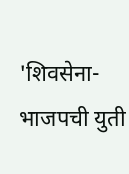'शिवसेना-भाजपची युती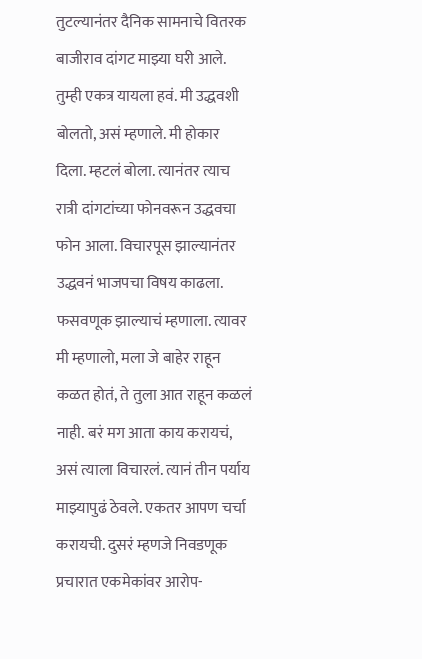तुटल्यानंतर दैनिक सामनाचे वितरक बाजीराव दांगट माझ्या घरी आले. तुम्ही एकत्र यायला हवं. मी उद्धवशी बोलतो, असं म्हणाले. मी होकार दिला. म्हटलं बोला. त्यानंतर त्याच रात्री दांगटांच्या फोनवरून उद्धवचा फोन आला. विचारपूस झाल्यानंतर उद्धवनं भाजपचा विषय काढला. फसवणूक झाल्याचं म्हणाला. त्यावर मी म्हणालो, मला जे बाहेर राहून कळत होतं, ते तुला आत राहून कळलं नाही. बरं मग आता काय करायचं, असं त्याला विचारलं. त्यानं तीन पर्याय माझ्यापुढं ठेवले. एकतर आपण चर्चा करायची. दुसरं म्हणजे निवडणूक प्रचारात एकमेकांवर आरोप-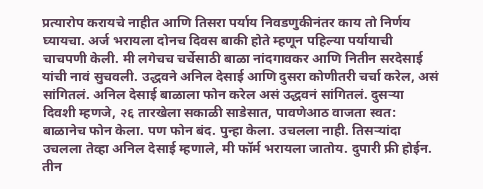प्रत्यारोप करायचे नाहीत आणि तिसरा पर्याय निवडणुकीनंतर काय तो निर्णय घ्यायचा. अर्ज भरायला दोनच दिवस बाकी होते म्हणून पहिल्या पर्यायाची चाचपणी केली. मी लगेचच चर्चेसाठी बाळा नांदगावकर आणि नितीन सरदेसाई यांची नावं सुचवली. उद्धवने अनिल देसाई आणि दुसरा कोणीतरी चर्चा करेल, असं सांगितलं. अनिल देसाई बाळाला फोन करेल असं उद्धवनं सांगितलं. दुसऱ्या दिवशी म्हणजे, २६ तारखेला सकाळी साडेसात, पावणेआठ वाजता स्वत: बाळानेच फोन केला. पण फोन बंद. पुन्हा केला. उचलला नाही. तिसऱ्यांदा उचलला तेव्हा अनिल देसाई म्हणाले, मी फॉर्म भरायला जातोय. दुपारी फ्री होईन. तीन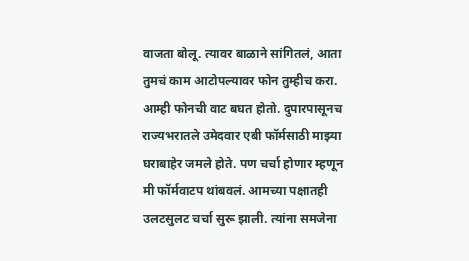वाजता बोलू. त्यावर बाळाने सांगितलं, आता तुमचं काम आटोपल्यावर फोन तुम्हीच करा. आम्ही फोनची वाट बघत होतो. दुपारपासूनच राज्यभरातले उमेदवार एबी फॉर्मसाठी माझ्या घराबाहेर जमले होते. पण चर्चा होणार म्हणून मी फॉर्मवाटप थांबवलं. आमच्या पक्षातही उलटसुलट चर्चा सुरू झाली. त्यांना समजेना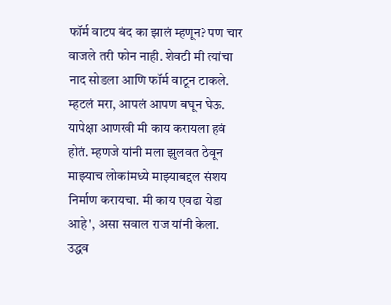फॉर्म वाटप बंद का झालं म्हणून? पण चार वाजले तरी फोन नाही. शेवटी मी त्यांचा नाद सोडला आणि फॉर्म वाटून टाकले. म्हटलं मरा, आपलं आपण बघून घेऊ. यापेक्षा आणखी मी काय करायला हवं होतं. म्हणजे यांनी मला झुलवत ठेवून माझ्याच लोकांमध्ये माझ्याबद्दल संशय निर्माण करायचा. मी काय एवढा येडा आहे', असा सवाल राज यांनी केला. उद्धव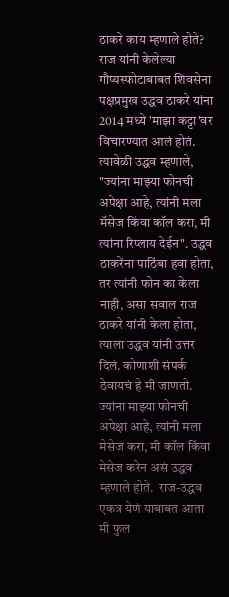ठाकरे काय म्हणाले होते? राज यांनी केलेल्या गौप्यस्फोटाबाबत शिवसेना पक्षप्रमुख उद्धव ठाकरे यांना 2014 मध्ये 'माझा कट्टा'वर विचारण्यात आलं होतं. त्यावेळी उद्धव म्हणाले, "ज्यांना माझ्या फोनची अपेक्षा आहे, त्यांनी मला मॅसेज किंवा कॉल करा, मी त्यांना रिप्लाय देईन". उद्धव ठाकरेंना पाठिंबा हवा होता, तर त्यांनी फोन का केला नाही, असा सवाल राज ठाकरे यांनी केला होता, त्याला उद्धव यांनी उत्तर दिलं. कोणाशी संपर्क ठेवायचं हे मी जाणतो. ज्यांना माझ्या फोनची अपेक्षा आहे, त्यांनी मला मेसेज करा, मी कॉल किंवा मेसेज करेन असं उद्धव म्हणाले होते.  राज-उद्धव एकत्र येणं याबाबत आता मी फुल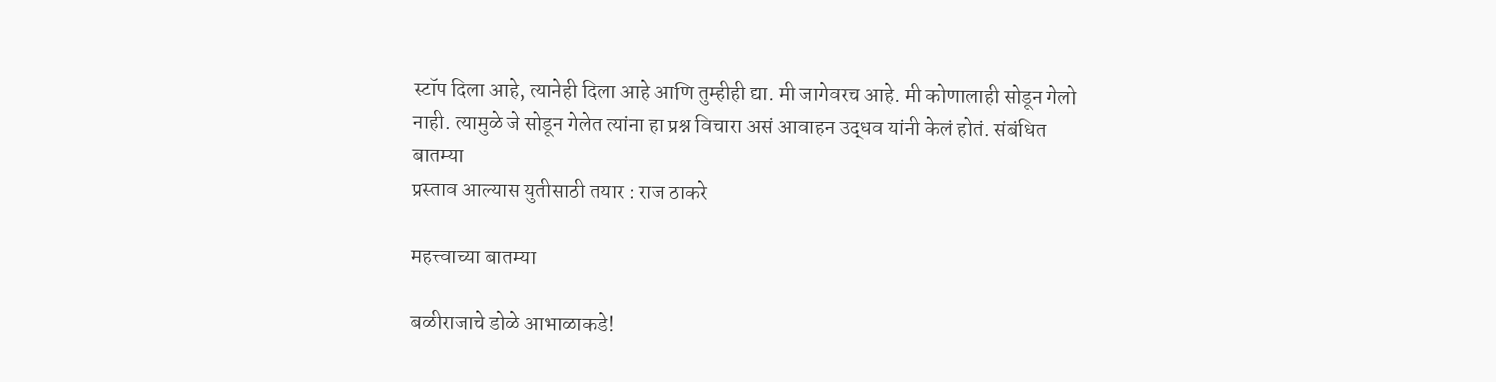स्टॉप दिला आहे, त्यानेही दिला आहे आणि तुम्हीही द्या. मी जागेवरच आहे. मी कोणालाही सोडून गेलो नाही. त्यामुळे जे सोडून गेलेत त्यांना हा प्रश्न विचारा असं आवाहन उद्धव यांनी केलं होतं. संबंधित बातम्या
प्रस्ताव आल्यास युतीसाठी तयार : राज ठाकरे

महत्त्वाच्या बातम्या

बळीराजाचे डोळे आभाळाकडे!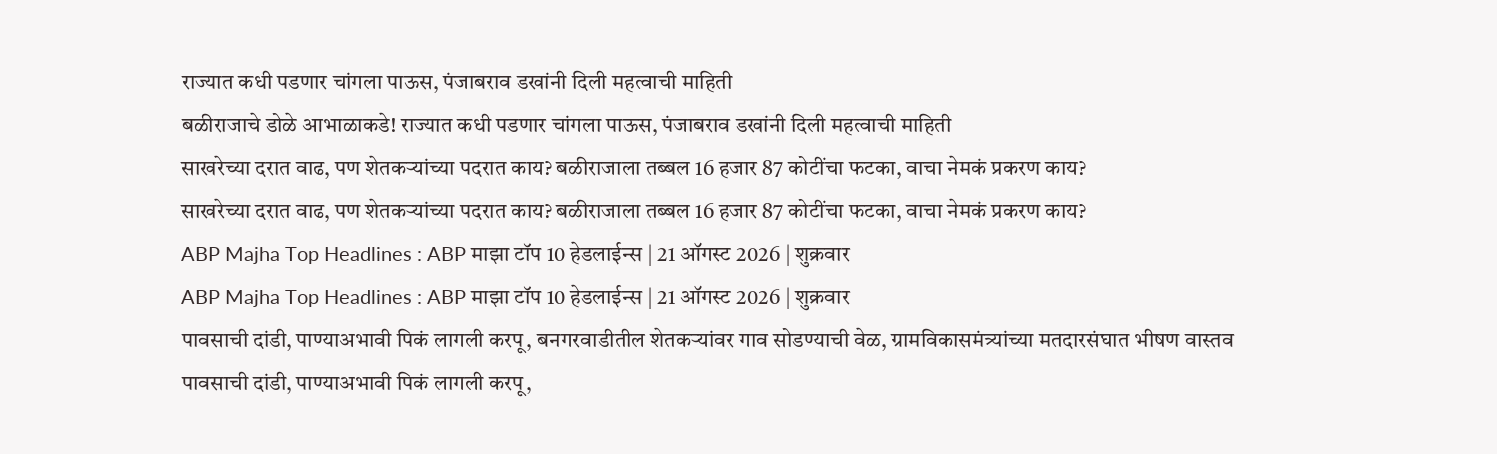राज्यात कधी पडणार चांगला पाऊस, पंजाबराव डखांनी दिली महत्वाची माहिती
बळीराजाचे डोळे आभाळाकडे! राज्यात कधी पडणार चांगला पाऊस, पंजाबराव डखांनी दिली महत्वाची माहिती
साखरेच्या दरात वाढ, पण शेतकऱ्यांच्या पदरात काय? बळीराजाला तब्बल 16 हजार 87 कोटींचा फटका, वाचा नेमकं प्रकरण काय?
साखरेच्या दरात वाढ, पण शेतकऱ्यांच्या पदरात काय? बळीराजाला तब्बल 16 हजार 87 कोटींचा फटका, वाचा नेमकं प्रकरण काय?
ABP Majha Top Headlines : ABP माझा टॉप 10 हेडलाईन्स | 21 ऑगस्ट 2026 | शुक्रवार
ABP Majha Top Headlines : ABP माझा टॉप 10 हेडलाईन्स | 21 ऑगस्ट 2026 | शुक्रवार
पावसाची दांडी, पाण्याअभावी पिकं लागली करपू, बनगरवाडीतील शेतकऱ्यांवर गाव सोडण्याची वेळ, ग्रामविकासमंत्र्यांच्या मतदारसंघात भीषण वास्तव
पावसाची दांडी, पाण्याअभावी पिकं लागली करपू,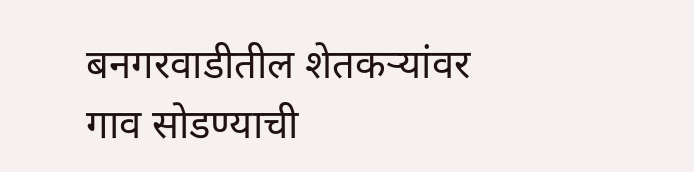बनगरवाडीतील शेतकऱ्यांवर गाव सोडण्याची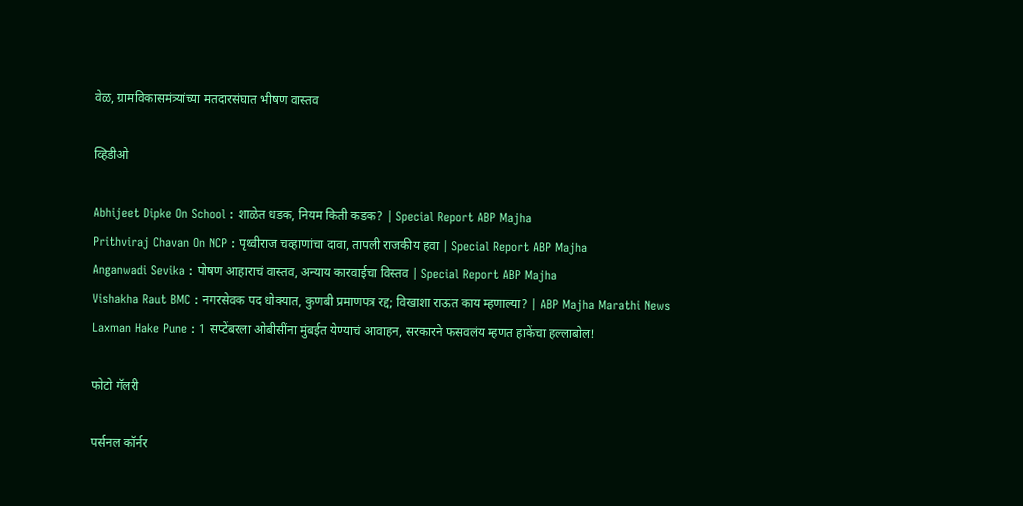वेळ, ग्रामविकासमंत्र्यांच्या मतदारसंघात भीषण वास्तव

व्हिडीओ

Abhijeet Dipke On School : शाळेत धडक, नियम किती कडक? | Special Report ABP Majha
Prithviraj Chavan On NCP : पृथ्वीराज चव्हाणांचा दावा, तापली राजकीय हवा | Special Report ABP Majha
Anganwadi Sevika : पोषण आहाराचं वास्तव, अन्याय कारवाईचा विस्तव | Special Report ABP Majha
Vishakha Raut BMC : नगरसेवक पद धोक्यात, कुणबी प्रमाणपत्र रद्द; विखाशा राऊत काय म्हणाल्या? | ABP Majha Marathi News
Laxman Hake Pune : 1 सप्टेंबरला ओबीसींना मुंबईत येण्याचं आवाहन, सरकारने फसवलंय म्हणत हाकेंचा हल्लाबोल!

फोटो गॅलरी

पर्सनल कॉर्नर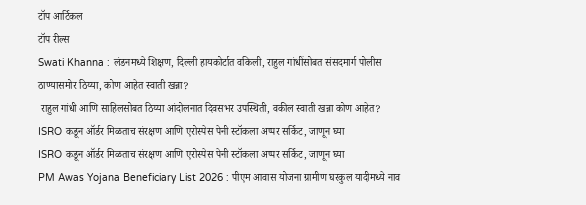टॉप आर्टिकल
टॉप रील्स
Swati Khanna : लंडनमध्ये शिक्षण, दिल्ली हायकोर्टात वकिली, राहुल गांधींसोबत संसदमार्ग पोलीस ठाण्यासमोर ठिय्या, कोण आहेत स्वाती खन्ना?
 राहुल गांधी आणि साहिलसोबत ठिय्या आंदोलनात दिवसभर उपस्थिती, वकील स्वाती खन्ना कोण आहेत?
ISRO कडून ऑर्डर मिळताच संरक्षण आणि एरोस्पेस पेनी स्टॉकला अप्पर सर्किट, जाणून घ्या
ISRO कडून ऑर्डर मिळताच संरक्षण आणि एरोस्पेस पेनी स्टॉकला अप्पर सर्किट, जाणून घ्या
PM Awas Yojana Beneficiary List 2026 : पीएम आवास योजना ग्रामीण घरकुल यादीमध्ये नाव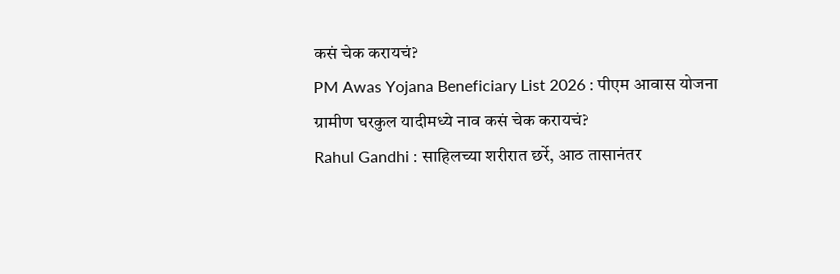कसं चेक करायचं?
PM Awas Yojana Beneficiary List 2026 : पीएम आवास योजना ग्रामीण घरकुल यादीमध्ये नाव कसं चेक करायचं?
Rahul Gandhi : साहिलच्या शरीरात छर्रे, आठ तासानंतर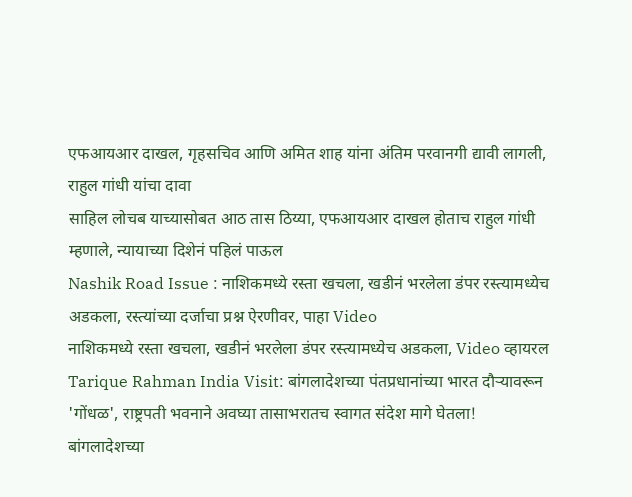एफआयआर दाखल, गृहसचिव आणि अमित शाह यांना अंतिम परवानगी द्यावी लागली, राहुल गांधी यांचा दावा
साहिल लोचब याच्यासोबत आठ तास ठिय्या, एफआयआर दाखल होताच राहुल गांधी म्हणाले, न्यायाच्या दिशेनं पहिलं पाऊल
Nashik Road Issue : नाशिकमध्ये रस्ता खचला, खडीनं भरलेला डंपर रस्त्यामध्येच अडकला, रस्त्यांच्या दर्जाचा प्रश्न ऐरणीवर, पाहा Video
नाशिकमध्ये रस्ता खचला, खडीनं भरलेला डंपर रस्त्यामध्येच अडकला, Video व्हायरल
Tarique Rahman India Visit: बांगलादेशच्या पंतप्रधानांच्या भारत दौऱ्यावरून 'गोंधळ', राष्ट्रपती भवनाने अवघ्या तासाभरातच स्वागत संदेश मागे घेतला!
बांगलादेशच्या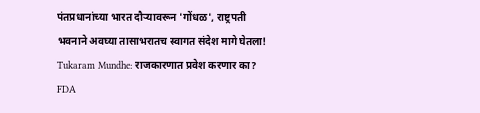पंतप्रधानांच्या भारत दौऱ्यावरून 'गोंधळ', राष्ट्रपती भवनाने अवघ्या तासाभरातच स्वागत संदेश मागे घेतला!
Tukaram Mundhe: राजकारणात प्रवेश करणार का? FDA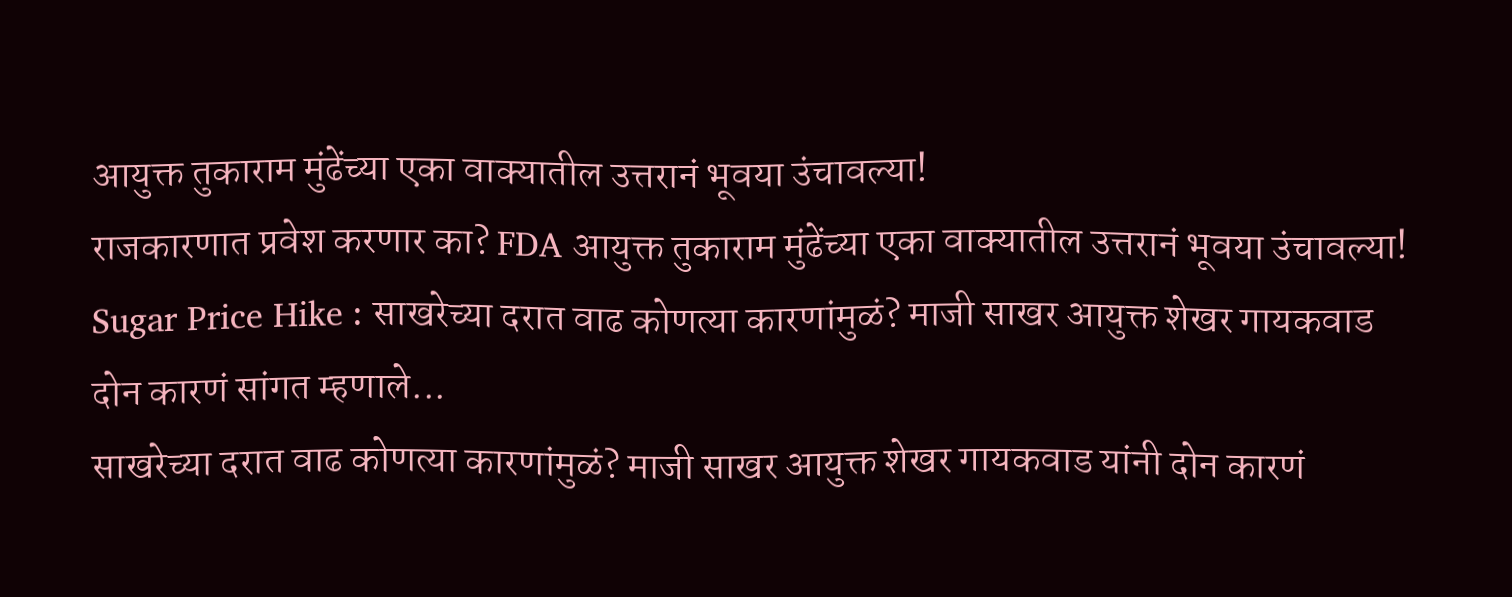आयुक्त तुकाराम मुंढेंच्या एका वाक्यातील उत्तरानं भूवया उंचावल्या!
राजकारणात प्रवेश करणार का? FDA आयुक्त तुकाराम मुंढेंच्या एका वाक्यातील उत्तरानं भूवया उंचावल्या!
Sugar Price Hike : साखरेच्या दरात वाढ कोणत्या कारणांमुळं? माजी साखर आयुक्त शेखर गायकवाड दोन कारणं सांगत म्हणाले...
साखरेच्या दरात वाढ कोणत्या कारणांमुळं? माजी साखर आयुक्त शेखर गायकवाड यांनी दोन कारणं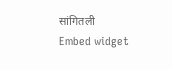सांगितली
Embed widget